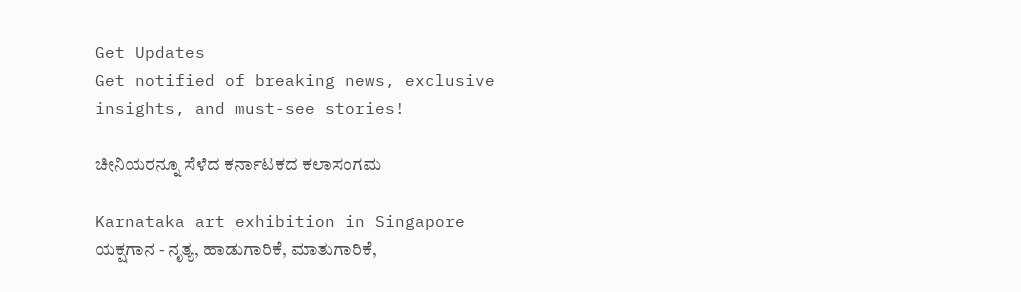Get Updates
Get notified of breaking news, exclusive insights, and must-see stories!

ಚೀನಿಯರನ್ನೂ ಸೆಳೆದ ಕರ್ನಾಟಕದ ಕಲಾಸಂಗಮ

Karnataka art exhibition in Singapore
ಯಕ್ಷಗಾನ - ನೃತ್ಯ, ಹಾಡುಗಾರಿಕೆ, ಮಾತುಗಾರಿಕೆ,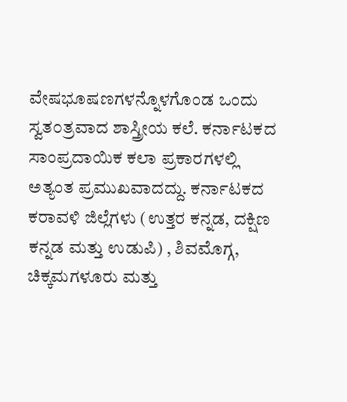ವೇಷಭೂಷಣಗಳನ್ನೊಳಗೊಂಡ ಒಂದು ಸ್ವತ೦ತ್ರವಾದ ಶಾಸ್ತ್ರೀಯ ಕಲೆ. ಕರ್ನಾಟಕದ ಸಾಂಪ್ರದಾಯಿಕ ಕಲಾ ಪ್ರಕಾರಗಳಲ್ಲಿ ಅತ್ಯಂತ ಪ್ರಮುಖವಾದದ್ದು. ಕರ್ನಾಟಕದ ಕರಾವಳಿ ಜಿಲ್ಲೆಗಳು (ಉತ್ತರ ಕನ್ನಡ, ದಕ್ಷಿಣ ಕನ್ನಡ ಮತ್ತು ಉಡುಪಿ) , ಶಿವಮೊಗ್ಗ, ಚಿಕ್ಕಮಗಳೂರು ಮತ್ತು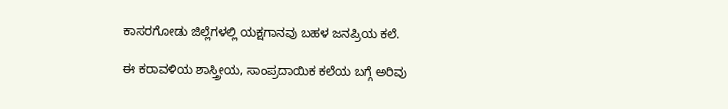ಕಾಸರಗೋಡು ಜಿಲ್ಲೆಗಳಲ್ಲಿ ಯಕ್ಷಗಾನವು ಬಹಳ ಜನಪ್ರಿಯ ಕಲೆ.

ಈ ಕರಾವಳಿಯ ಶಾಸ್ತ್ರೀಯ, ಸಾಂಪ್ರದಾಯಿಕ ಕಲೆಯ ಬಗ್ಗೆ ಅರಿವು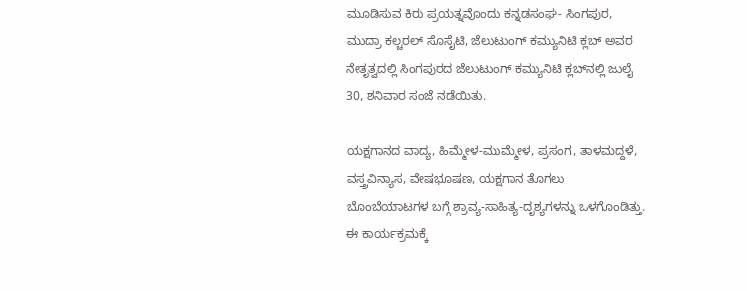ಮೂಡಿಸುವ ಕಿರು ಪ್ರಯತ್ನವೊಂದು ಕನ್ನಡಸಂಘ- ಸಿಂಗಪುರ, ಮುದ್ರಾ ಕಲ್ಚರಲ್ ಸೊಸೈಟಿ, ಜೆಲುಟುಂಗ್ ಕಮ್ಯುನಿಟಿ ಕ್ಲಬ್ ಅವರ ನೇತೃತ್ವದಲ್ಲಿ ಸಿಂಗಪುರದ ಜೆಲುಟುಂಗ್ ಕಮ್ಯುನಿಟಿ ಕ್ಲಬ್‍ನಲ್ಲಿ ಜುಲೈ 30, ಶನಿವಾರ ಸಂಜೆ ನಡೆಯಿತು.

ಯಕ್ಷಗಾನದ ವಾದ್ಯ, ಹಿಮ್ಮೇಳ-ಮುಮ್ಮೇಳ, ಪ್ರಸಂಗ, ತಾಳಮದ್ದಳೆ, ವಸ್ತ್ರವಿನ್ಯಾಸ, ವೇಷಭೂಷಣ, ಯಕ್ಷಗಾನ ತೊಗಲು ಬೊಂಬೆಯಾಟಗಳ ಬಗ್ಗೆ ಶ್ರಾವ್ಯ-ಸಾಹಿತ್ಯ-ದೃಶ್ಯಗಳನ್ನು ಒಳಗೊಂಡಿತ್ತು. ಈ ಕಾರ್ಯಕ್ರಮಕ್ಕೆ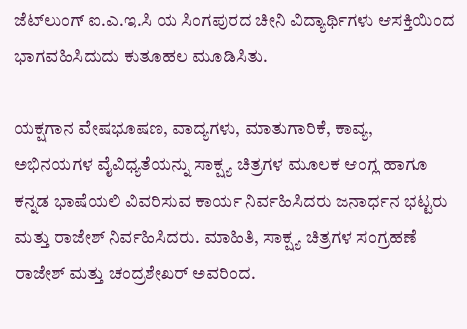ಜೆಟ್‍ಲುಂಗ್ ಐ.ಎ.ಇ.ಸಿ ಯ ಸಿಂಗಪುರದ ಚೀನಿ ವಿದ್ಯಾರ್ಥಿಗಳು ಆಸಕ್ತಿಯಿಂದ ಭಾಗವಹಿಸಿದುದು ಕುತೂಹಲ ಮೂಡಿಸಿತು.

ಯಕ್ಷಗಾನ ವೇಷಭೂಷಣ, ವಾದ್ಯಗಳು, ಮಾತುಗಾರಿಕೆ, ಕಾವ್ಯ, ಅಭಿನಯಗಳ ವೈವಿಧ್ಯತೆಯನ್ನು ಸಾಕ್ಷ್ಯ ಚಿತ್ರಗಳ ಮೂಲಕ ಆಂಗ್ಲ ಹಾಗೂ ಕನ್ನಡ ಭಾಷೆಯಲಿ ವಿವರಿಸುವ ಕಾರ್ಯ ನಿರ್ವಹಿಸಿದರು ಜನಾರ್ಧನ ಭಟ್ಟರು ಮತ್ತು ರಾಜೇಶ್ ನಿರ್ವಹಿಸಿದರು. ಮಾಹಿತಿ, ಸಾಕ್ಷ್ಯ ಚಿತ್ರಗಳ ಸಂಗ್ರಹಣೆ ರಾಜೇಶ್ ಮತ್ತು ಚಂದ್ರಶೇಖರ್ ಅವರಿಂದ.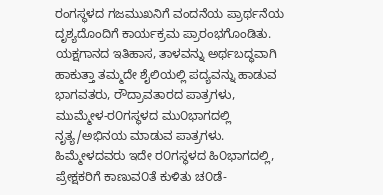ರಂಗಸ್ಥಳದ ಗಜಮುಖನಿಗೆ ವಂದನೆಯ ಪ್ರಾರ್ಥನೆಯ ದೃಶ್ಯದೊಂದಿಗೆ ಕಾರ್ಯಕ್ರಮ ಪ್ರಾರಂಭಗೊಂಡಿತು. ಯಕ್ಷಗಾನದ ಇತಿಹಾಸ, ತಾಳವನ್ನು ಅರ್ಥಬದ್ಧವಾಗಿ ಹಾಕುತ್ತಾ ತಮ್ಮದೇ ಶೈಲಿಯಲ್ಲಿ ಪದ್ಯವನ್ನು ಹಾಡುವ ಭಾಗವತರು, ರೌದ್ರಾವತಾರದ ಪಾತ್ರಗಳು, ಮುಮ್ಮೇಳ-ರ೦ಗಸ್ಥಳದ ಮು೦ಭಾಗದಲ್ಲಿ ನೃತ್ಯ/ಅಭಿನಯ ಮಾಡುವ ಪಾತ್ರಗಳು. ಹಿಮ್ಮೇಳದವರು ಇದೇ ರ೦ಗಸ್ಥಳದ ಹಿ೦ಭಾಗದಲ್ಲಿ, ಪ್ರೇಕ್ಷಕರಿಗೆ ಕಾಣುವ೦ತೆ ಕುಳಿತು ಚ೦ಡೆ-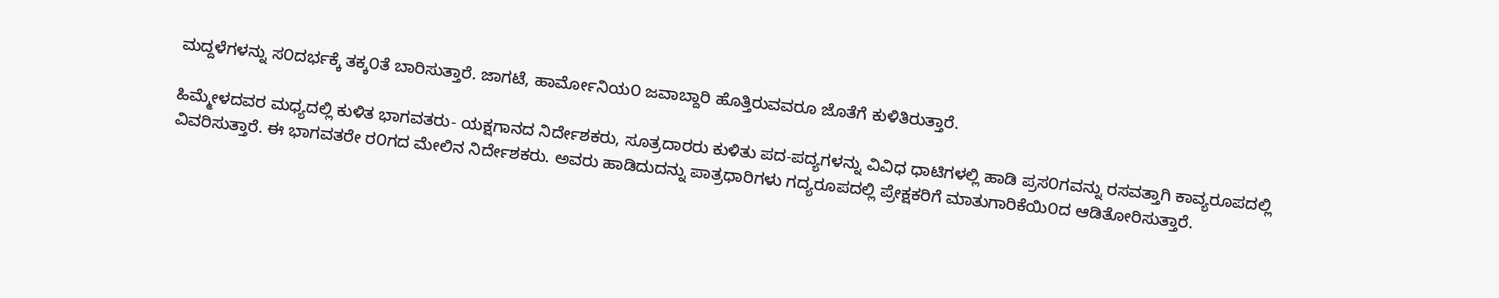ಮದ್ದಳೆಗಳನ್ನು ಸ೦ದರ್ಭಕ್ಕೆ ತಕ್ಕ೦ತೆ ಬಾರಿಸುತ್ತಾರೆ. ಜಾಗಟೆ, ಹಾರ್ಮೋನಿಯ೦ ಜವಾಬ್ದಾರಿ ಹೊತ್ತಿರುವವರೂ ಜೊತೆಗೆ ಕುಳಿತಿರುತ್ತಾರೆ.

ಹಿಮ್ಮೇಳದವರ ಮಧ್ಯದಲ್ಲಿ ಕುಳಿತ ಭಾಗವತರು- ಯಕ್ಷಗಾನದ ನಿರ್ದೇಶಕರು, ಸೂತ್ರದಾರರು ಕುಳಿತು ಪದ-ಪದ್ಯಗಳನ್ನು ವಿವಿಧ ಧಾಟಿಗಳಲ್ಲಿ ಹಾಡಿ ಪ್ರಸ೦ಗವನ್ನು ರಸವತ್ತಾಗಿ ಕಾವ್ಯರೂಪದಲ್ಲಿ ವಿವರಿಸುತ್ತಾರೆ. ಈ ಭಾಗವತರೇ ರ೦ಗದ ಮೇಲಿನ ನಿರ್ದೇಶಕರು. ಅವರು ಹಾಡಿದುದನ್ನು ಪಾತ್ರಧಾರಿಗಳು ಗದ್ಯರೂಪದಲ್ಲಿ ಪ್ರೇಕ್ಷಕರಿಗೆ ಮಾತುಗಾರಿಕೆಯಿ೦ದ ಆಡಿತೋರಿಸುತ್ತಾರೆ.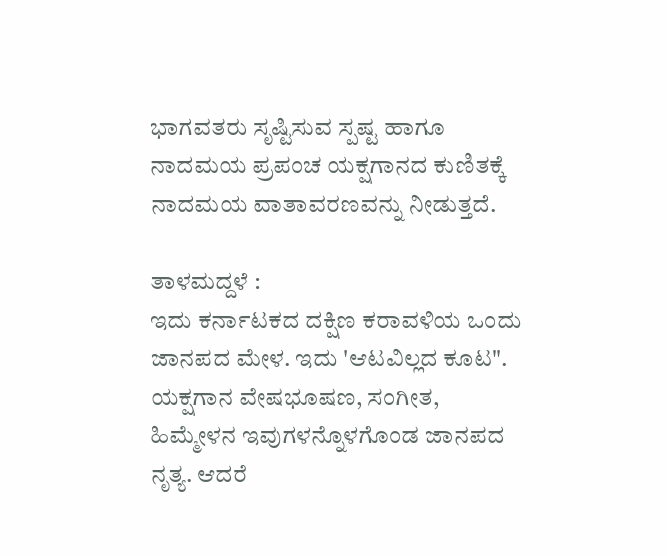ಭಾಗವತರು ಸೃಷ್ಟಿಸುವ ಸ್ಪಷ್ಟ ಹಾಗೂ ನಾದಮಯ ಪ್ರಪಂಚ ಯಕ್ಷಗಾನದ ಕುಣಿತಕ್ಕೆ ನಾದಮಯ ವಾತಾವರಣವನ್ನು ನೀಡುತ್ತದೆ.

ತಾಳಮದ್ದಳೆ :
ಇದು ಕರ್ನಾಟಕದ ದಕ್ಷಿಣ ಕರಾವಳಿಯ ಒಂದು ಜಾನಪದ ಮೇಳ. ಇದು 'ಆಟವಿಲ್ಲದ ಕೂಟ". ಯಕ್ಷಗಾನ ವೇಷಭೂಷಣ, ಸಂಗೀತ, ಹಿಮ್ಮೇಳನ ಇವುಗಳನ್ನೊಳಗೊಂಡ ಜಾನಪದ ನೃತ್ಯ. ಆದರೆ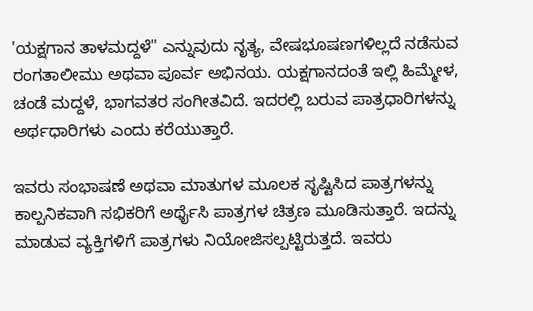'ಯಕ್ಷಗಾನ ತಾಳಮದ್ದಳೆ" ಎನ್ನುವುದು ನೃತ್ಯ, ವೇಷಭೂಷಣಗಳಿಲ್ಲದೆ ನಡೆಸುವ ರಂಗತಾಲೀಮು ಅಥವಾ ಪೂರ್ವ ಅಭಿನಯ. ಯಕ್ಷಗಾನದಂತೆ ಇಲ್ಲಿ ಹಿಮ್ಮೇಳ, ಚಂಡೆ ಮದ್ದಳೆ, ಭಾಗವತರ ಸಂಗೀತವಿದೆ. ಇದರಲ್ಲಿ ಬರುವ ಪಾತ್ರಧಾರಿಗಳನ್ನು ಅರ್ಥಧಾರಿಗಳು ಎಂದು ಕರೆಯುತ್ತಾರೆ.

ಇವರು ಸಂಭಾಷಣೆ ಅಥವಾ ಮಾತುಗಳ ಮೂಲಕ ಸೃಷ್ಟಿಸಿದ ಪಾತ್ರಗಳನ್ನು ಕಾಲ್ಪನಿಕವಾಗಿ ಸಭಿಕರಿಗೆ ಅರ್ಥೈಸಿ ಪಾತ್ರಗಳ ಚಿತ್ರಣ ಮೂಡಿಸುತ್ತಾರೆ. ಇದನ್ನು ಮಾಡುವ ವ್ಯಕ್ತಿಗಳಿಗೆ ಪಾತ್ರಗಳು ನಿಯೋಜಿಸಲ್ಪಟ್ಟಿರುತ್ತದೆ. ಇವರು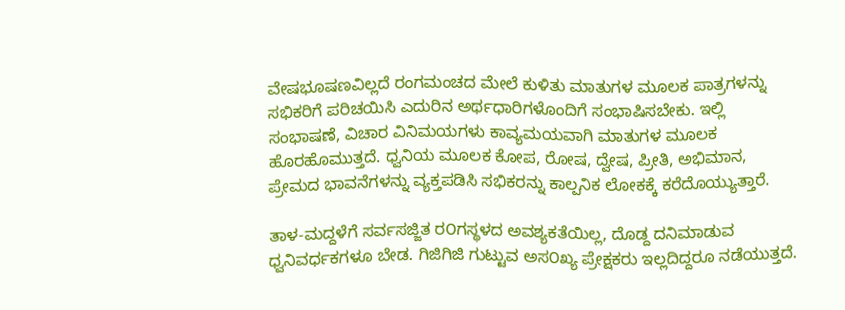ವೇಷಭೂಷಣವಿಲ್ಲದೆ ರಂಗಮಂಚದ ಮೇಲೆ ಕುಳಿತು ಮಾತುಗಳ ಮೂಲಕ ಪಾತ್ರಗಳನ್ನು ಸಭಿಕರಿಗೆ ಪರಿಚಯಿಸಿ ಎದುರಿನ ಅರ್ಥಧಾರಿಗಳೊಂದಿಗೆ ಸಂಭಾಷಿಸಬೇಕು. ಇಲ್ಲಿ ಸಂಭಾಷಣೆ, ವಿಚಾರ ವಿನಿಮಯಗಳು ಕಾವ್ಯಮಯವಾಗಿ ಮಾತುಗಳ ಮೂಲಕ ಹೊರಹೊಮುತ್ತದೆ. ಧ್ವನಿಯ ಮೂಲಕ ಕೋಪ, ರೋಷ, ದ್ವೇಷ, ಪ್ರೀತಿ, ಅಭಿಮಾನ, ಪ್ರೇಮದ ಭಾವನೆಗಳನ್ನು ವ್ಯಕ್ತಪಡಿಸಿ ಸಭಿಕರನ್ನು ಕಾಲ್ಪನಿಕ ಲೋಕಕ್ಕೆ ಕರೆದೊಯ್ಯುತ್ತಾರೆ.

ತಾಳ-ಮದ್ದಳೆಗೆ ಸರ್ವಸಜ್ಜಿತ ರ೦ಗಸ್ಥಳದ ಅವಶ್ಯಕತೆಯಿಲ್ಲ, ದೊಡ್ದ ದನಿಮಾಡುವ ಧ್ವನಿವರ್ಧಕಗಳೂ ಬೇಡ. ಗಿಜಿಗಿಜಿ ಗುಟ್ಟುವ ಅಸ೦ಖ್ಯ ಪ್ರೇಕ್ಷಕರು ಇಲ್ಲದಿದ್ದರೂ ನಡೆಯುತ್ತದೆ.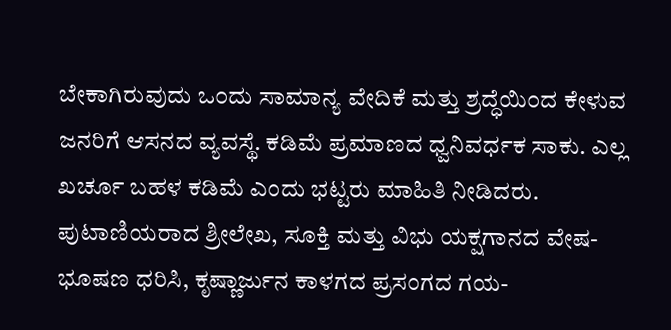ಬೇಕಾಗಿರುವುದು ಒ೦ದು ಸಾಮಾನ್ಯ ವೇದಿಕೆ ಮತ್ತು ಶ್ರದ್ಧೆಯಿ೦ದ ಕೇಳುವ ಜನರಿಗೆ ಆಸನದ ವ್ಯವಸ್ಥೆ. ಕಡಿಮೆ ಪ್ರಮಾಣದ ಧ್ವನಿವರ್ಧಕ ಸಾಕು. ಎಲ್ಲ ಖರ್ಚೂ ಬಹಳ ಕಡಿಮೆ ಎಂದು ಭಟ್ಟರು ಮಾಹಿತಿ ನೀಡಿದರು. ಪುಟಾಣಿಯರಾದ ಶ್ರೀಲೇಖ, ಸೂಕ್ತಿ ಮತ್ತು ವಿಭು ಯಕ್ಷಗಾನದ ವೇಷ-ಭೂಷಣ ಧರಿಸಿ, ಕೃಷ್ಣಾರ್ಜುನ ಕಾಳಗದ ಪ್ರಸಂಗದ ಗಯ-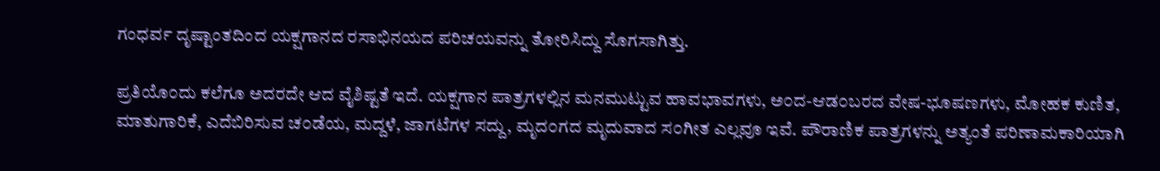ಗಂಧರ್ವ ದೃಷ್ಟಾಂತದಿಂದ ಯಕ್ಷಗಾನದ ರಸಾಭಿನಯದ ಪರಿಚಯವನ್ನು ತೋರಿಸಿದ್ದು ಸೊಗಸಾಗಿತ್ತು.

ಪ್ರತಿಯೊ೦ದು ಕಲೆಗೂ ಅದರದೇ ಆದ ವೈಶಿಷ್ಟತೆ ಇದೆ. ಯಕ್ಷಗಾನ ಪಾತ್ರಗಳಲ್ಲಿನ ಮನಮುಟ್ಟುವ ಹಾವಭಾವಗಳು, ಅ೦ದ-ಆಡ೦ಬರದ ವೇಷ-ಭೂಷಣಗಳು, ಮೋಹಕ ಕುಣಿತ, ಮಾತುಗಾರಿಕೆ, ಎದೆಬಿರಿಸುವ ಚ೦ಡೆಯ, ಮದ್ದಳೆ, ಜಾಗಟೆಗಳ ಸದ್ದು, ಮೃದ೦ಗದ ಮೃದುವಾದ ಸ೦ಗೀತ ಎಲ್ಲವೂ ಇವೆ. ಪೌರಾಣಿಕ ಪಾತ್ರಗಳನ್ನು ಅತ್ಯಂತೆ ಪರಿಣಾಮಕಾರಿಯಾಗಿ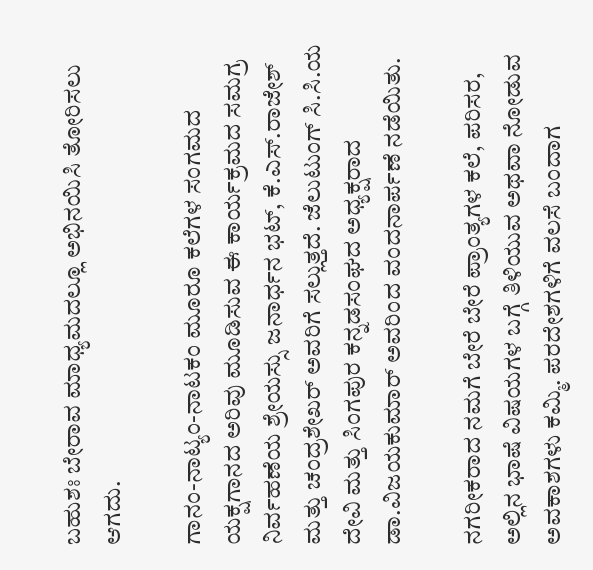ಬಹುಶಃ ಬೇರಾವ ಮಾಧ್ಯಮದಲ್ಲೂ ಅಭಿನಯಿಸಿ ತೋರಿಸಲು ಆಗದು.

ಗಾನಂ-ನಾಟ್ಯಂ-ನಾಟಕಂ ಮೂರೂ ಕಲೆಗಳ ಸಂಗಮದ ಯಕ್ಷಗಾನದ ಅರಿವು ಮೂಡಿಸುವ ಈ ಕಾರ್ಯಕ್ರಮದ ಸಮಗ್ರ ನಿರ್ವಹಣೆಯ ಶ್ರೇಯಸ್ಸು ಜನಾರ್ಧನ ಭಟ್, ಕೆ.ಎಸ್.ರಾಜೇಶ್ ಮತ್ತು ಚಂದ್ರಶೇಖರ್ ಅವರಿಗೆ ಸಲ್ಲುತ್ತದೆ. ಜೆಲುಟುಂಗ್ ಸಿ.ಸಿ.ಯ ದೇವಿ ಮತ್ತು ಸಿಂಗಪುರ ಕನ್ನಡಸಂಘದ ಅಧ್ಯಕ್ಷರಾದ ಡಾ.ವಿಜಯಕುಮಾರ್ ಅವರಿಂದ ವಂದನಾರ್ಪಣೆ ನಡೆಯಿತು.

ನಗರೀಕರಾದ ನಮಗೆ ಬೇರೆ ಬೇರೆ ಪ್ರಾಂತ್ಯಗಳ ಕಲೆ, ಪರಿಸರ, ಅಲ್ಲಿನ ಭಾಷೆ ವಿಷಯಗಳ ಬಗ್ಗೆ ತಿಳಿಯುವ ಅಥವಾ ನೋಡುವ ಅವಕಾಶಗಳು ಕಮ್ಮಿ. ಪರದೇಶಗಳಿಗೆ ವಲಸೆ ಬಂದಾಗ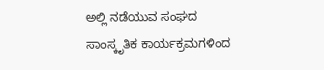ಅಲ್ಲಿ ನಡೆಯುವ ಸಂಘದ ಸಾಂಸ್ಕೃತಿಕ ಕಾರ್ಯಕ್ರಮಗಳಿಂದ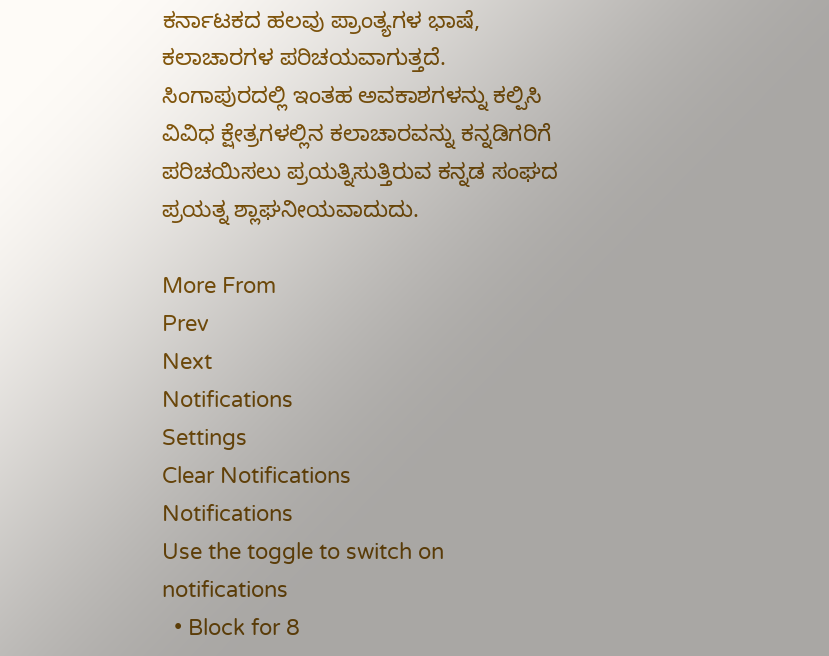ಕರ್ನಾಟಕದ ಹಲವು ಪ್ರಾಂತ್ಯಗಳ ಭಾಷೆ, ಕಲಾಚಾರಗಳ ಪರಿಚಯವಾಗುತ್ತದೆ. ಸಿಂಗಾಪುರದಲ್ಲಿ ಇಂತಹ ಅವಕಾಶಗಳನ್ನು ಕಲ್ಪಿಸಿ ವಿವಿಧ ಕ್ಷೇತ್ರಗಳಲ್ಲಿನ ಕಲಾಚಾರವನ್ನು ಕನ್ನಡಿಗರಿಗೆ ಪರಿಚಯಿಸಲು ಪ್ರಯತ್ನಿಸುತ್ತಿರುವ ಕನ್ನಡ ಸಂಘದ ಪ್ರಯತ್ನ ಶ್ಲಾಘನೀಯವಾದುದು.

More From
Prev
Next
Notifications
Settings
Clear Notifications
Notifications
Use the toggle to switch on notifications
  • Block for 8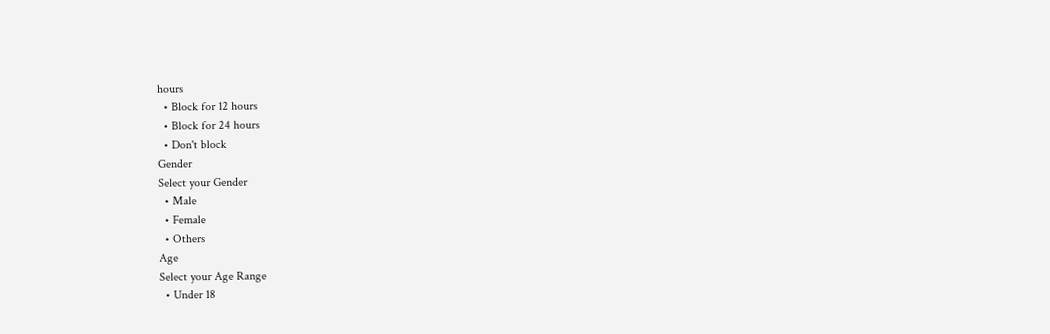hours
  • Block for 12 hours
  • Block for 24 hours
  • Don't block
Gender
Select your Gender
  • Male
  • Female
  • Others
Age
Select your Age Range
  • Under 18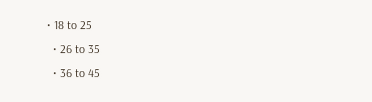• 18 to 25
  • 26 to 35
  • 36 to 45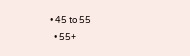• 45 to 55
  • 55+